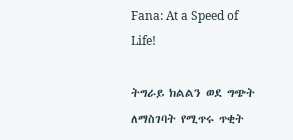Fana: At a Speed of Life!

ትግራይ ክልልን ወደ ግጭት ለማስገባት የሚጥሩ ጥቂት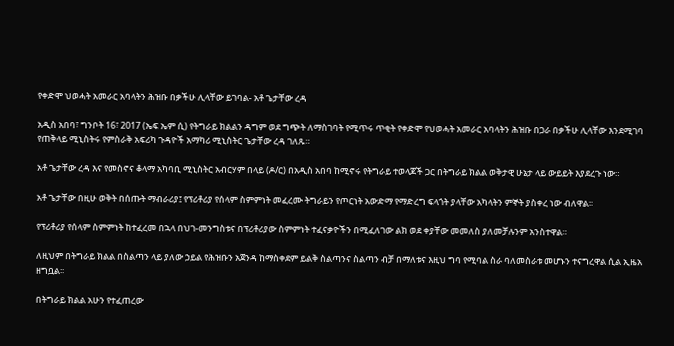የቀድሞ ህወሓት አመራር አባላትን ሕዝቡ በቃችሁ ሊላቸው ይገባል- አቶ ጌታቸው ረዳ

አዲስ አበባ፣ ግንቦት 16፣ 2017 (ኤፍ ኤም ሲ) የትግራይ ክልልን ዳግም ወደ ግጭት ለማስገባት የሚጥሩ ጥቂት የቀድሞ የህወሓት አመራር አባላትን ሕዝቡ በጋራ በቃችሁ ሊላቸው እንደሚገባ የጠቅላይ ሚኒስትሩ የምስራቅ አፍሪካ ጉዳዮች አማካሪ ሚኒስትር ጌታቸው ረዳ ገለጹ።

አቶ ጌታቸው ረዳ እና የመስኖና ቆላማ አካባቢ ሚኒስትር አብርሃም በላይ (ዶ/ር) በአዲስ አበባ ከሚኖሩ የትግራይ ተወላጆች ጋር በትግራይ ክልል ወቅታዊ ሁኔታ ላይ ውይይት እያደረጉ ነው።

አቶ ጌታቸው በዚሁ ወቅት በሰጡት ማብራሪያ፤ የፕሪቶሪያ የሰላም ስምምነት መፈረሙ ትግራይን የጦርነት አውድማ የማድረግ ፍላጎት ያላቸው አካላትን ምኞት ያስቀረ ነው ብለዋል፡፡

የፕሪቶሪያ የሰላም ስምምነት ከተፈረመ በኋላ በህገ-መንግስቱና በፕሪቶሪያው ስምምነት ተፈናቃዮችን በሚፈለገው ልክ ወደ ቀያቸው መመለስ ያለመቻሉንም አንስተዋል።

ለዚህም በትግራይ ክልል በስልጣን ላይ ያለው ኃይል የሕዝቡን አጀንዳ ከማስቀደም ይልቅ ስልጣንና ስልጣን ብቻ በማለቱና እዚህ ግባ የሚባል ስራ ባለመስራቱ መሆኑን ተናግረዋል ሲል ኢዜአ ዘግቧል፡፡

በትግራይ ክልል አሁን የተፈጠረው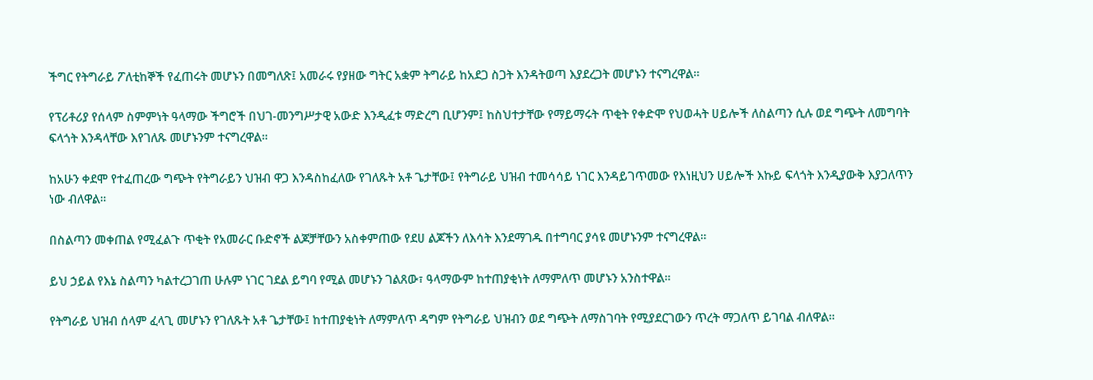ችግር የትግራይ ፖለቲከኞች የፈጠሩት መሆኑን በመግለጽ፤ አመራሩ የያዘው ግትር አቋም ትግራይ ከአደጋ ስጋት እንዳትወጣ እያደረጋት መሆኑን ተናግረዋል።

የፕሪቶሪያ የሰላም ስምምነት ዓላማው ችግሮች በህገ-መንግሥታዊ አውድ እንዲፈቱ ማድረግ ቢሆንም፤ ከስህተታቸው የማይማሩት ጥቂት የቀድሞ የህወሓት ሀይሎች ለስልጣን ሲሉ ወደ ግጭት ለመግባት ፍላጎት እንዳላቸው እየገለጹ መሆኑንም ተናግረዋል።

ከአሁን ቀደሞ የተፈጠረው ግጭት የትግራይን ህዝብ ዋጋ እንዳስከፈለው የገለጹት አቶ ጌታቸው፤ የትግራይ ህዝብ ተመሳሳይ ነገር እንዳይገጥመው የእነዚህን ሀይሎች እኩይ ፍላጎት እንዲያውቅ እያጋለጥን ነው ብለዋል።

በስልጣን መቀጠል የሚፈልጉ ጥቂት የአመራር ቡድኖች ልጆቻቸውን አስቀምጠው የደሀ ልጆችን ለእሳት እንደማገዱ በተግባር ያሳዩ መሆኑንም ተናግረዋል።

ይህ ኃይል የእኔ ስልጣን ካልተረጋገጠ ሁሉም ነገር ገደል ይግባ የሚል መሆኑን ገልጸው፣ ዓላማውም ከተጠያቂነት ለማምለጥ መሆኑን አንስተዋል።

የትግራይ ህዝብ ሰላም ፈላጊ መሆኑን የገለጹት አቶ ጌታቸው፤ ከተጠያቂነት ለማምለጥ ዳግም የትግራይ ህዝብን ወደ ግጭት ለማስገባት የሚያደርገውን ጥረት ማጋለጥ ይገባል ብለዋል።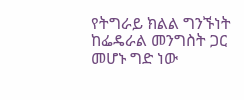የትግራይ ክልል ግንኙነት ከፌዴራል መንግስት ጋር መሆኑ ግድ ነው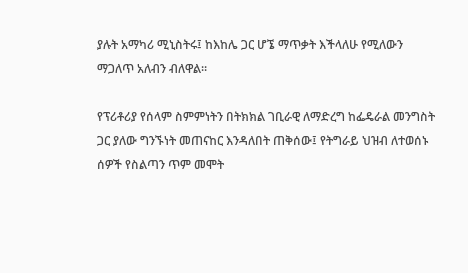ያሉት አማካሪ ሚኒስትሩ፤ ከእከሌ ጋር ሆኜ ማጥቃት እችላለሁ የሚለውን ማጋለጥ አለብን ብለዋል።

የፕሪቶሪያ የሰላም ስምምነትን በትክክል ገቢራዊ ለማድረግ ከፌዴራል መንግስት ጋር ያለው ግንኙነት መጠናከር እንዳለበት ጠቅሰው፤ የትግራይ ህዝብ ለተወሰኑ ሰዎች የስልጣን ጥም መሞት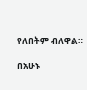የለበትም ብለዋል።

በአሁኑ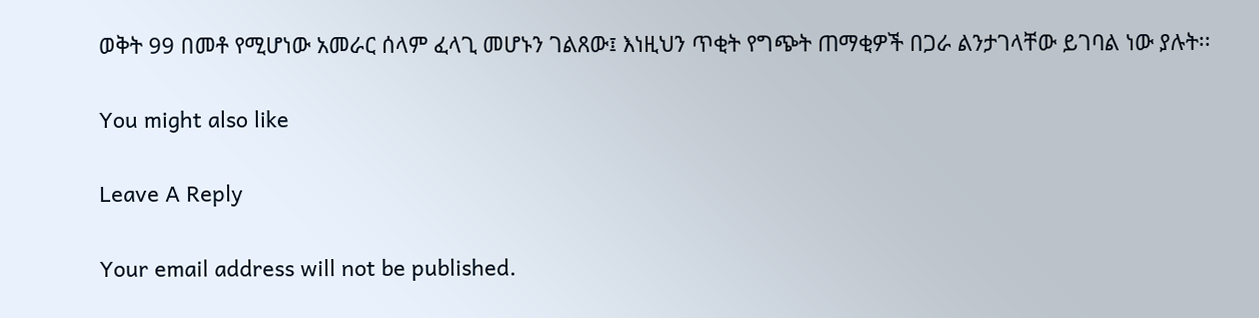ወቅት 99 በመቶ የሚሆነው አመራር ሰላም ፈላጊ መሆኑን ገልጸው፤ እነዚህን ጥቂት የግጭት ጠማቂዎች በጋራ ልንታገላቸው ይገባል ነው ያሉት፡፡

You might also like

Leave A Reply

Your email address will not be published.